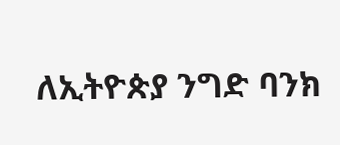ለኢትዮጵያ ንግድ ባንክ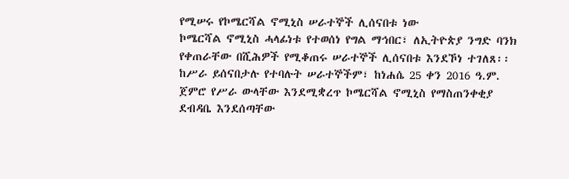የሚሠሩ የኮሜርሻል ኖሚኒስ ሠራተኞች ሊሰናበቱ ነው
ኮሜርሻል ኖሚኒስ ሓላፊነቱ የተወሰነ የግል ማኅበር፣ ለኢትዮጵያ ንግድ ባንክ የቀጠራቸው በሺሕዎች የሚቆጠሩ ሠራተኞች ሊሰናበቱ እንደኾነ ተገለጸ፡፡
ከሥራ ይሰናበታሉ የተባሉት ሠራተኞችም፣ ከነሐሴ 25 ቀን 2016 ዓ.ም. ጀምሮ የሥራ ውላቸው እንደሚቋረጥ ኮሜርሻል ኖሚኒስ የማስጠንቀቂያ ደብዳቤ እንደሰጣቸው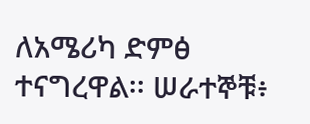ለአሜሪካ ድምፅ ተናግረዋል፡፡ ሠራተኞቹ፥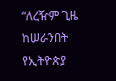“ለረዥም ጊዜ ከሠራንበት የኢትዮጵያ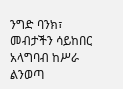ንግድ ባንክ፣ መብታችን ሳይከበር አላግባብ ከሥራ ልንወጣ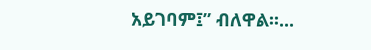አይገባም፤” ብለዋል፡፡...